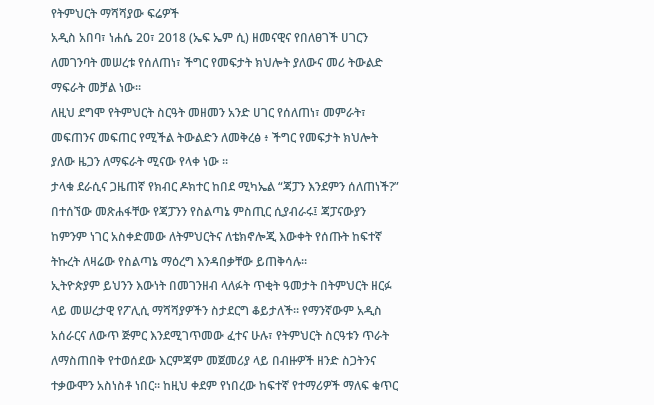የትምህርት ማሻሻያው ፍሬዎች
አዲስ አበባ፣ ነሐሴ 20፣ 2018 (ኤፍ ኤም ሲ) ዘመናዊና የበለፀገች ሀገርን ለመገንባት መሠረቱ የሰለጠነ፣ ችግር የመፍታት ክህሎት ያለውና መሪ ትውልድ ማፍራት መቻል ነው።
ለዚህ ደግሞ የትምህርት ስርዓት መዘመን አንድ ሀገር የሰለጠነ፣ መምራት፣ መፍጠንና መፍጠር የሚችል ትውልድን ለመቅረፅ ፥ ችግር የመፍታት ክህሎት ያለው ዜጋን ለማፍራት ሚናው የላቀ ነው ፡፡
ታላቁ ደራሲና ጋዜጠኛ የክብር ዶክተር ከበደ ሚካኤል “ጃፓን እንደምን ሰለጠነች?” በተሰኘው መጽሐፋቸው የጃፓንን የስልጣኔ ምስጢር ሲያብራሩ፤ ጃፓናውያን ከምንም ነገር አስቀድመው ለትምህርትና ለቴክኖሎጂ እውቀት የሰጡት ከፍተኛ ትኩረት ለዛሬው የስልጣኔ ማዕረግ እንዳበቃቸው ይጠቅሳሉ።
ኢትዮጵያም ይህንን እውነት በመገንዘብ ላለፉት ጥቂት ዓመታት በትምህርት ዘርፉ ላይ መሠረታዊ የፖሊሲ ማሻሻያዎችን ስታደርግ ቆይታለች። የማንኛውም አዲስ አሰራርና ለውጥ ጅምር እንደሚገጥመው ፈተና ሁሉ፣ የትምህርት ስርዓቱን ጥራት ለማስጠበቅ የተወሰደው እርምጃም መጀመሪያ ላይ በብዙዎች ዘንድ ስጋትንና ተቃውሞን አስነስቶ ነበር። ከዚህ ቀደም የነበረው ከፍተኛ የተማሪዎች ማለፍ ቁጥር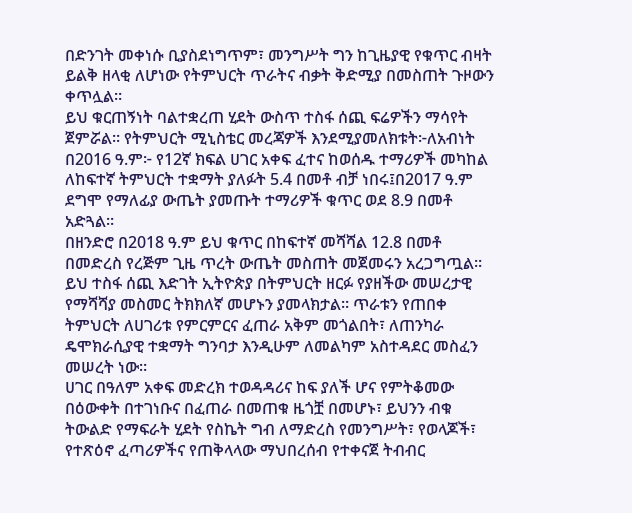በድንገት መቀነሱ ቢያስደነግጥም፣ መንግሥት ግን ከጊዜያዊ የቁጥር ብዛት ይልቅ ዘላቂ ለሆነው የትምህርት ጥራትና ብቃት ቅድሚያ በመስጠት ጉዞውን ቀጥሏል።
ይህ ቁርጠኝነት ባልተቋረጠ ሂደት ውስጥ ተስፋ ሰጪ ፍሬዎችን ማሳየት ጀምሯል። የትምህርት ሚኒስቴር መረጃዎች እንደሚያመለክቱት፦ለአብነት በ2016 ዓ.ም፦ የ12ኛ ክፍል ሀገር አቀፍ ፈተና ከወሰዱ ተማሪዎች መካከል ለከፍተኛ ትምህርት ተቋማት ያለፉት 5.4 በመቶ ብቻ ነበሩ፤በ2017 ዓ.ም ደግሞ የማለፊያ ውጤት ያመጡት ተማሪዎች ቁጥር ወደ 8.9 በመቶ አድጓል።
በዘንድሮ በ2018 ዓ.ም ይህ ቁጥር በከፍተኛ መሻሻል 12.8 በመቶ በመድረስ የረጅም ጊዜ ጥረት ውጤት መስጠት መጀመሩን አረጋግጧል።
ይህ ተስፋ ሰጪ እድገት ኢትዮጵያ በትምህርት ዘርፉ የያዘችው መሠረታዊ የማሻሻያ መስመር ትክክለኛ መሆኑን ያመላክታል። ጥራቱን የጠበቀ ትምህርት ለሀገሪቱ የምርምርና ፈጠራ አቅም መጎልበት፣ ለጠንካራ ዴሞክራሲያዊ ተቋማት ግንባታ እንዲሁም ለመልካም አስተዳደር መስፈን መሠረት ነው።
ሀገር በዓለም አቀፍ መድረክ ተወዳዳሪና ከፍ ያለች ሆና የምትቆመው በዕውቀት በተገነቡና በፈጠራ በመጠቁ ዜጎቿ በመሆኑ፣ ይህንን ብቁ ትውልድ የማፍራት ሂደት የስኬት ግብ ለማድረስ የመንግሥት፣ የወላጆች፣ የተጽዕኖ ፈጣሪዎችና የጠቅላላው ማህበረሰብ የተቀናጀ ትብብር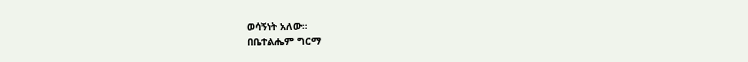ወሳኝነት አለው።
በቤተልሔም ግርማ